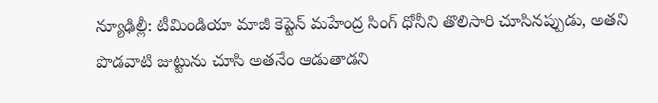న్యూఢిల్లీ: టీమిండియా మాజీ కెప్టెన్ మహేంద్ర సింగ్ ధోనీని తొలిసారి చూసినప్పుడు, అతని పొడవాటి జుట్టును చూసి అతనేం ఆడుతాడని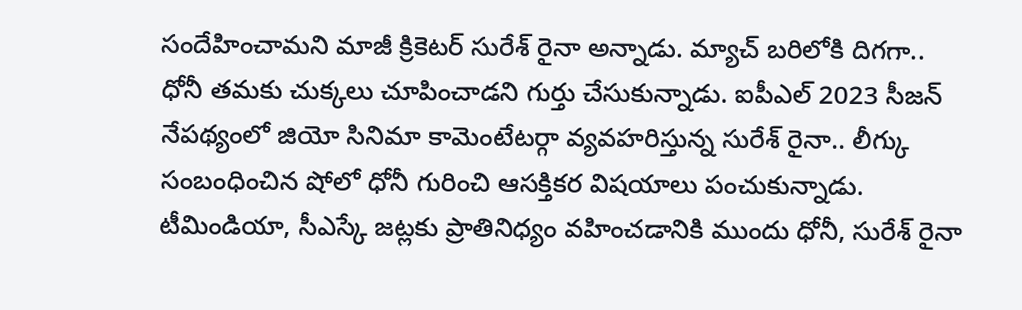సందేహించామని మాజీ క్రికెటర్ సురేశ్ రైనా అన్నాడు. మ్యాచ్ బరిలోకి దిగగా.. ధోనీ తమకు చుక్కలు చూపించాడని గుర్తు చేసుకున్నాడు. ఐపీఎల్ 2023 సీజన్ నేపథ్యంలో జియో సినిమా కామెంటేటర్గా వ్యవహరిస్తున్న సురేశ్ రైనా.. లీగ్కు సంబంధించిన షోలో ధోనీ గురించి ఆసక్తికర విషయాలు పంచుకున్నాడు.
టీమిండియా, సీఎస్కే జట్లకు ప్రాతినిధ్యం వహించడానికి ముందు ధోనీ, సురేశ్ రైనా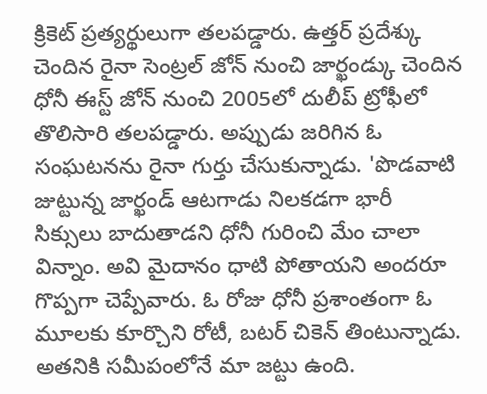క్రికెట్ ప్రత్యర్థులుగా తలపడ్డారు. ఉత్తర్ ప్రదేశ్కు చెందిన రైనా సెంట్రల్ జోన్ నుంచి జార్ఖండ్కు చెందిన ధోనీ ఈస్ట్ జోన్ నుంచి 2005లో దులీప్ ట్రోఫీలో తొలిసారి తలపడ్డారు. అప్పుడు జరిగిన ఓ సంఘటనను రైనా గుర్తు చేసుకున్నాడు. 'పొడవాటి జుట్టున్న జార్ఖండ్ ఆటగాడు నిలకడగా భారీ సిక్సులు బాదుతాడని ధోనీ గురించి మేం చాలా విన్నాం. అవి మైదానం ధాటి పోతాయని అందరూ గొప్పగా చెప్పేవారు. ఓ రోజు ధోనీ ప్రశాంతంగా ఓ మూలకు కూర్చొని రోటీ, బటర్ చికెన్ తింటున్నాడు.
అతనికి సమీపంలోనే మా జట్టు ఉంది.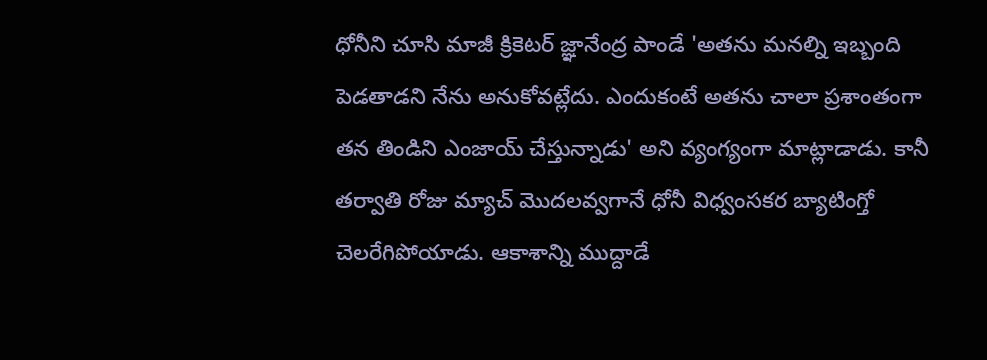ధోనీని చూసి మాజీ క్రికెటర్ జ్ఞానేంద్ర పాండే 'అతను మనల్ని ఇబ్బంది పెడతాడని నేను అనుకోవట్లేదు. ఎందుకంటే అతను చాలా ప్రశాంతంగా తన తిండిని ఎంజాయ్ చేస్తున్నాడు' అని వ్యంగ్యంగా మాట్లాడాడు. కానీ తర్వాతి రోజు మ్యాచ్ మొదలవ్వగానే ధోనీ విధ్వంసకర బ్యాటింగ్తో చెలరేగిపోయాడు. ఆకాశాన్ని ముద్దాడే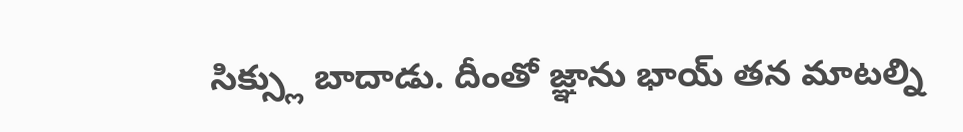సిక్స్లు బాదాడు. దీంతో జ్ఞాను భాయ్ తన మాటల్ని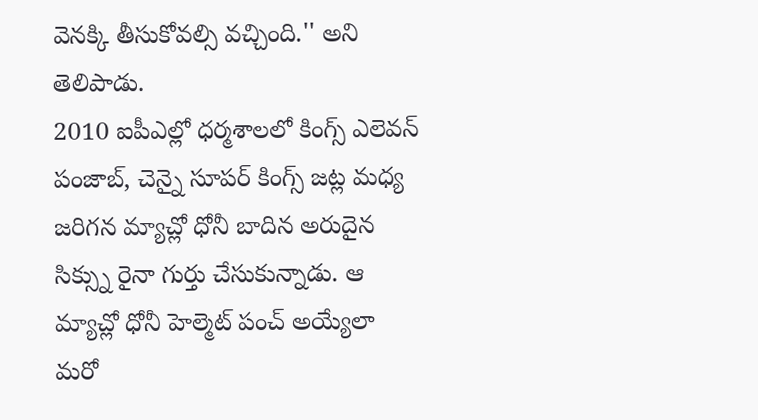వెనక్కి తీసుకోవల్సి వచ్చింది.'' అని తెలిపాడు.
2010 ఐపీఎల్లో ధర్మశాలలో కింగ్స్ ఎలెవన్ పంజాబ్, చెన్నై సూపర్ కింగ్స్ జట్ల మధ్య జరిగన మ్యాచ్లో ధోనీ బాదిన అరుదైన సిక్స్ను రైనా గుర్తు చేసుకున్నాడు. ఆ మ్యాచ్లో ధోనీ హెల్మెట్ పంచ్ అయ్యేలా మరో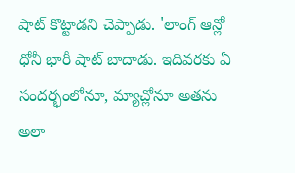షాట్ కొట్టాడని చెప్పాడు. 'లాంగ్ ఆన్లో ధోనీ భారీ షాట్ బాదాడు. ఇదివరకు ఏ సందర్భంలోనూ, మ్యాచ్లోనూ అతను అలా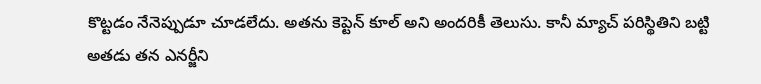కొట్టడం నేనెప్పుడూ చూడలేదు. అతను కెప్టెన్ కూల్ అని అందరికీ తెలుసు. కానీ మ్యాచ్ పరిస్థితిని బట్టి అతడు తన ఎనర్జీని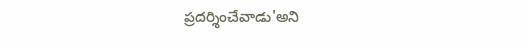ప్రదర్శించేవాడు'అని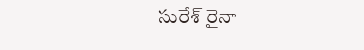సురేశ్ రైనా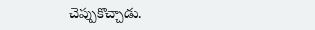చెప్పుకొచ్చాడు.